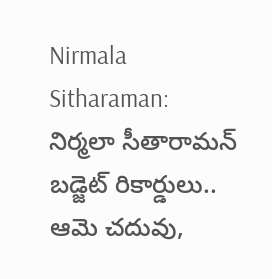Nirmala Sitharaman: నిర్మలా సీతారామన్ బడ్జెట్ రికార్డులు.. ఆమె చదువు,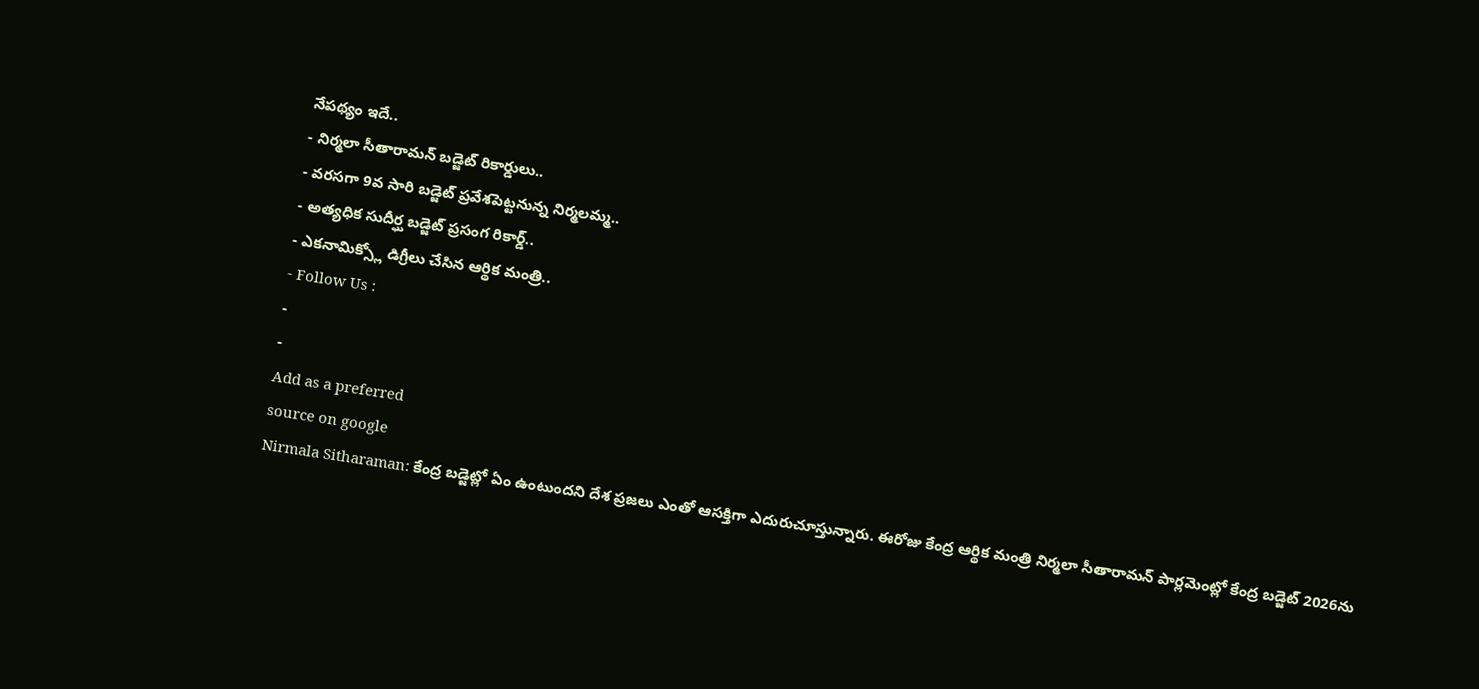నేపథ్యం ఇదే..
- నిర్మలా సీతారామన్ బడ్జెట్ రికార్డులు..
- వరసగా 9వ సారి బడ్జెట్ ప్రవేశపెట్టనున్న నిర్మలమ్మ..
- అత్యధిక సుదీర్ఘ బడ్జెట్ ప్రసంగ రికార్డ్..
- ఎకనామిక్స్లో డిగ్రీలు చేసిన ఆర్థిక మంత్రి..
- Follow Us :
-
-
Add as a preferred
source on google
Nirmala Sitharaman: కేంద్ర బడ్జెట్లో ఏం ఉంటుందని దేశ ప్రజలు ఎంతో ఆసక్తిగా ఎదురుచూస్తున్నారు. ఈరోజు కేంద్ర ఆర్థిక మంత్రి నిర్మలా సీతారామన్ పార్లమెంట్లో కేంద్ర బడ్జెట్ 2026ను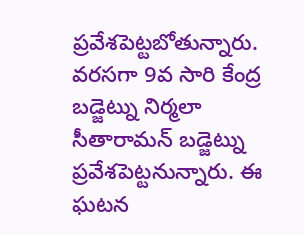ప్రవేశపెట్టబోతున్నారు. వరసగా 9వ సారి కేంద్ర బడ్జెట్ను నిర్మలా సీతారామన్ బడ్జెట్ను ప్రవేశపెట్టనున్నారు. ఈ ఘటన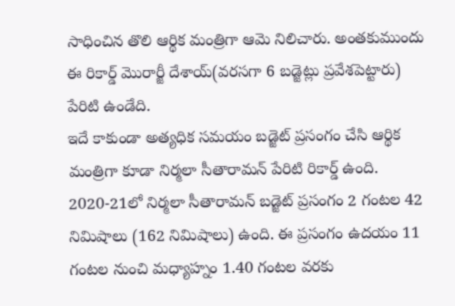సాధించిన తొలి ఆర్థిక మంత్రిగా ఆమె నిలిచారు. అంతకుముందు ఈ రికార్డ్ మొరార్జీ దేశాయ్(వరసగా 6 బడ్జెట్లు ప్రవేశపెట్టారు) పేరిటి ఉండేది.
ఇదే కాకుండా అత్యధిక సమయం బడ్జెట్ ప్రసంగం చేసి ఆర్థిక మంత్రిగా కూడా నిర్మలా సీతారామన్ పేరిటి రికార్డ్ ఉంది. 2020-21లో నిర్మలా సీతారామన్ బడ్జెట్ ప్రసంగం 2 గంటల 42 నిమిషాలు (162 నిమిషాలు) ఉంది. ఈ ప్రసంగం ఉదయం 11 గంటల నుంచి మధ్యాహ్నం 1.40 గంటల వరకు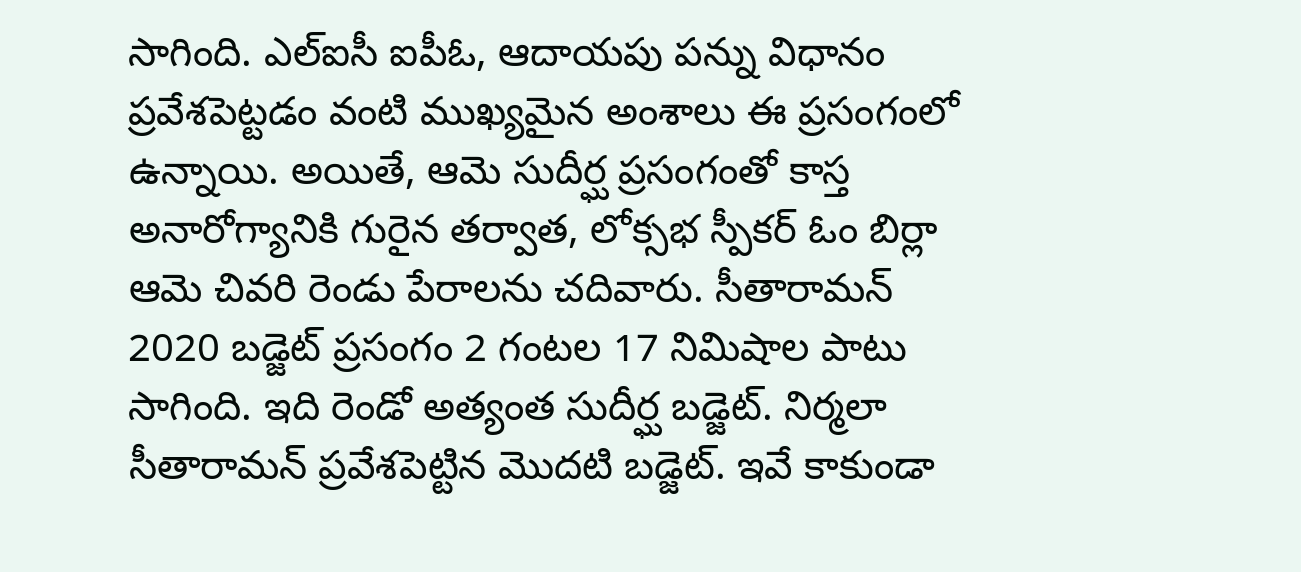సాగింది. ఎల్ఐసీ ఐపీఓ, ఆదాయపు పన్ను విధానం ప్రవేశపెట్టడం వంటి ముఖ్యమైన అంశాలు ఈ ప్రసంగంలో ఉన్నాయి. అయితే, ఆమె సుదీర్ఘ ప్రసంగంతో కాస్త అనారోగ్యానికి గురైన తర్వాత, లోక్సభ స్పీకర్ ఓం బిర్లా ఆమె చివరి రెండు పేరాలను చదివారు. సీతారామన్ 2020 బడ్జెట్ ప్రసంగం 2 గంటల 17 నిమిషాల పాటు సాగింది. ఇది రెండో అత్యంత సుదీర్ఘ బడ్జెట్. నిర్మలా సీతారామన్ ప్రవేశపెట్టిన మొదటి బడ్జెట్. ఇవే కాకుండా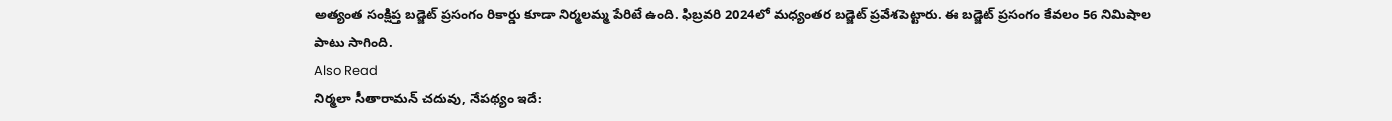అత్యంత సంక్షిప్త బడ్జెట్ ప్రసంగం రికార్డు కూడా నిర్మలమ్మ పేరిటే ఉంది. ఫిబ్రవరి 2024లో మధ్యంతర బడ్జెట్ ప్రవేశపెట్టారు. ఈ బడ్జెట్ ప్రసంగం కేవలం 56 నిమిషాల పాటు సాగింది.
Also Read
నిర్మలా సీతారామన్ చదువు, నేపథ్యం ఇదే: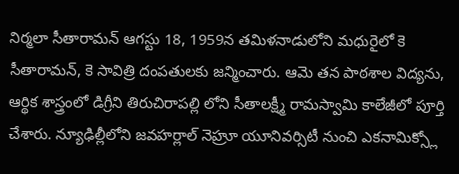నిర్మలా సీతారామన్ ఆగస్టు 18, 1959న తమిళనాడులోని మధురైలో కె సీతారామన్, కె సావిత్రి దంపతులకు జన్మించారు. ఆమె తన పాఠశాల విద్యను, ఆర్థిక శాస్త్రంలో డిగ్రీని తిరుచిరాపల్లి లోని సీతాలక్ష్మీ రామస్వామి కాలేజీలో పూర్తి చేశారు. న్యూఢిల్లీలోని జవహర్లాల్ నెహ్రూ యూనివర్సిటీ నుంచి ఎకనామిక్స్లో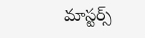మాస్టర్స్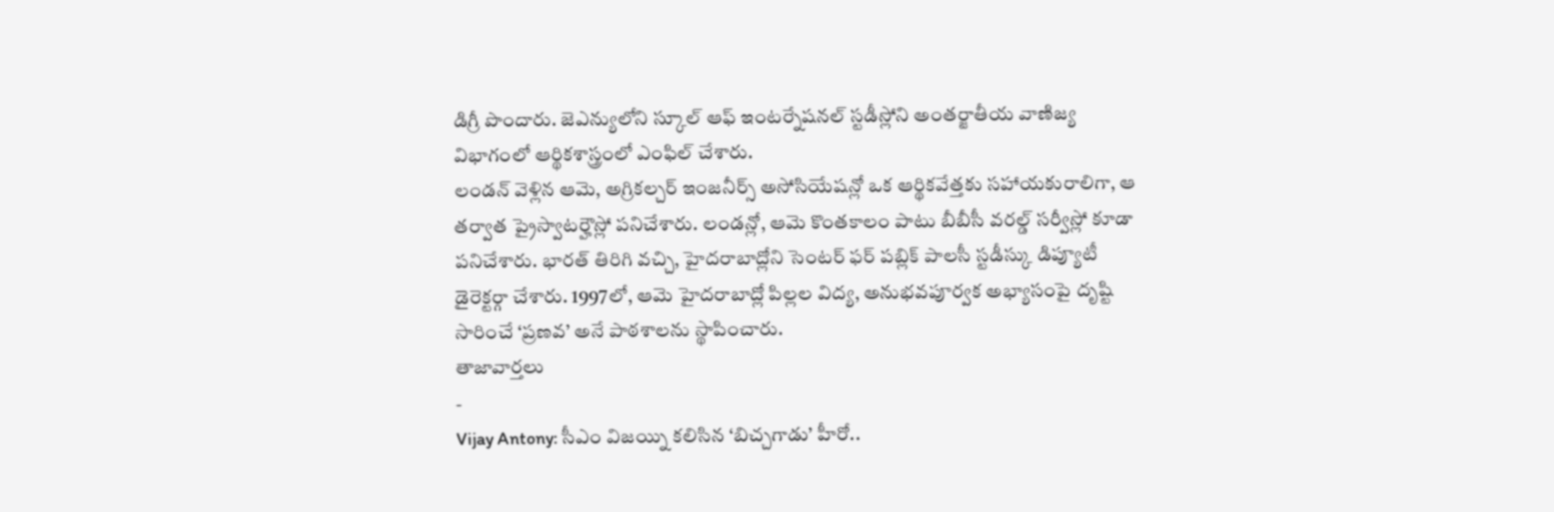డిగ్రీ పొందారు. జెఎన్యులోని స్కూల్ ఆఫ్ ఇంటర్నేషనల్ స్టడీస్లోని అంతర్జాతీయ వాణిజ్య విభాగంలో ఆర్థికశాస్త్రంలో ఎంఫిల్ చేశారు.
లండన్ వెళ్లిన ఆమె, అగ్రికల్చర్ ఇంజనీర్స్ అసోసియేషన్లో ఒక ఆర్థికవేత్తకు సహాయకురాలిగా, ఆ తర్వాత ప్రైస్వాటర్హౌస్లో పనిచేశారు. లండన్లో, ఆమె కొంతకాలం పాటు బీబీసీ వరల్డ్ సర్వీస్లో కూడా పనిచేశారు. భారత్ తిరిగి వచ్చి, హైదరాబాద్లోని సెంటర్ ఫర్ పబ్లిక్ పాలసీ స్టడీస్కు డిప్యూటీ డైరెక్టర్గా చేశారు. 1997లో, ఆమె హైదరాబాద్లో పిల్లల విద్య, అనుభవపూర్వక అభ్యాసంపై దృష్టి సారించే ‘ప్రణవ’ అనే పాఠశాలను స్థాపించారు.
తాజావార్తలు
-
Vijay Antony: సీఎం విజయ్ని కలిసిన ‘బిచ్చగాడు’ హీరో..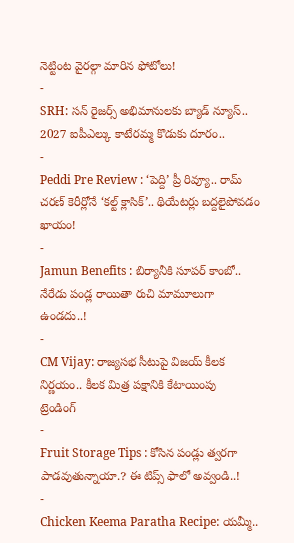నెట్టింట వైరల్గా మారిన ఫోటోలు!
-
SRH: సన్ రైజర్స్ అభిమానులకు బ్యాడ్ న్యూస్.. 2027 ఐపీఎల్కు కాటేరమ్మ కొడుకు దూరం..
-
Peddi Pre Review : ‘పెద్ది’ ప్రీ రివ్యూ.. రామ్ చరణ్ కెరీర్లోనే ‘కల్ట్ క్లాసిక్’.. థియేటర్లు బద్దలైపోవడం ఖాయం!
-
Jamun Benefits : బిర్యానీకి సూపర్ కాంబో.. నేరేడు పండ్ల రాయితా రుచి మామూలుగా ఉండదు..!
-
CM Vijay: రాజ్యసభ సీటుపై విజయ్ కీలక నిర్ణయం.. కీలక మిత్ర పక్షానికి కేటాయింపు
ట్రెండింగ్
-
Fruit Storage Tips : కోసిన పండ్లు త్వరగా పాడవుతున్నాయా.? ఈ టిప్స్ ఫాలో అవ్వండి..!
-
Chicken Keema Paratha Recipe: యమ్మీ..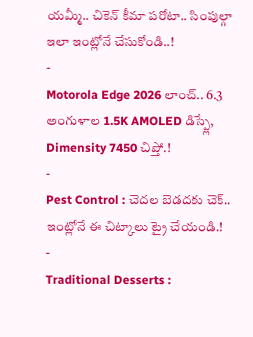యమ్మీ.. చికెన్ కీమా పరోటా.. సింపుల్గా ఇలా ఇంట్లోనే చేసుకోండి..!
-
Motorola Edge 2026 లాంచ్.. 6.3 అంగుళాల 1.5K AMOLED డిస్ప్లే, Dimensity 7450 చిప్తో.!
-
Pest Control : చెదల బెడదకు చెక్.. ఇంట్లోనే ఈ చిట్కాలు ట్రై చేయండి.!
-
Traditional Desserts :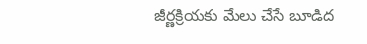జీర్ణక్రియకు మేలు చేసే బూడిద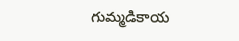గుమ్మడికాయ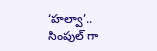‘హల్వా’.. సింపుల్ గా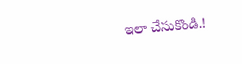ఇలా చేసుకొండి.!